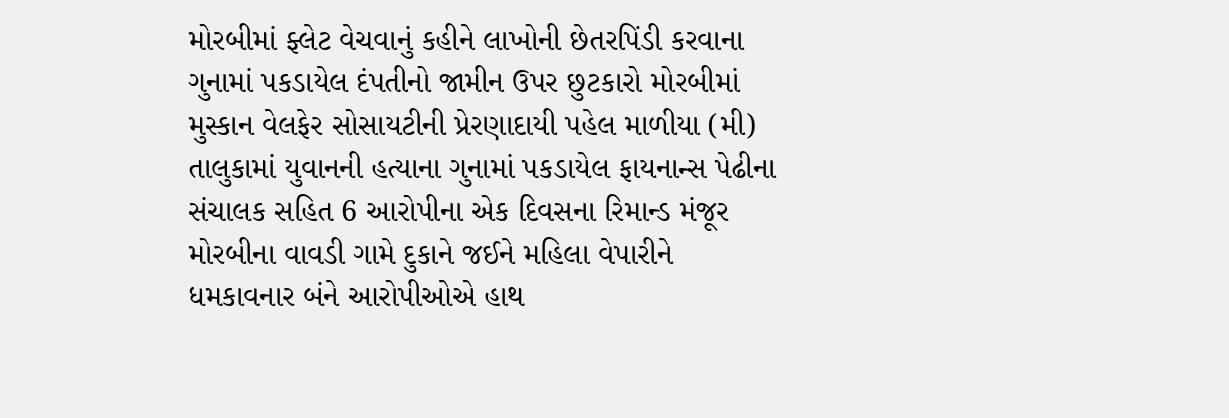મોરબીમાં ફ્લેટ વેચવાનું કહીને લાખોની છેતરપિંડી કરવાના ગુનામાં પકડાયેલ દંપતીનો જામીન ઉપર છુટકારો મોરબીમાં મુસ્કાન વેલફેર સોસાયટીની પ્રેરણાદાયી પહેલ માળીયા (મી) તાલુકામાં યુવાનની હત્યાના ગુનામાં પકડાયેલ ફાયનાન્સ પેઢીના સંચાલક સહિત 6 આરોપીના એક દિવસના રિમાન્ડ મંજૂર મોરબીના વાવડી ગામે દુકાને જઈને મહિલા વેપારીને ધમકાવનાર બંને આરોપીઓએ હાથ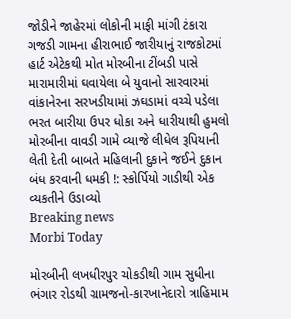જોડીને જાહેરમાં લોકોની માફી માંગી ટંકારા ગજડી ગામના હીરાભાઈ જારીયાનું રાજકોટમાં હાર્ટ એટેકથી મોત મોરબીના ટીંબડી પાસે મારામારીમાં ઘવાયેલા બે યુવાનો સારવારમાં વાંકાનેરના સરખડીયામાં ઝઘડામાં વચ્ચે પડેલા ભરત બારીયા ઉપર ધોકા અને ધારીયાથી હુમલો મોરબીના વાવડી ગામે વ્યાજે લીધેલ રૂપિયાની લેતી દેતી બાબતે મહિલાની દુકાને જઈને દુકાન બંધ કરવાની ધમકી !: સ્કોર્પિયો ગાડીથી એક વ્યકતીને ઉડાવ્યો
Breaking news
Morbi Today

મોરબીની લખધીરપુર ચોકડીથી ગામ સુધીના ભંગાર રોડથી ગ્રામજનો-કારખાનેદારો ત્રાહિમામ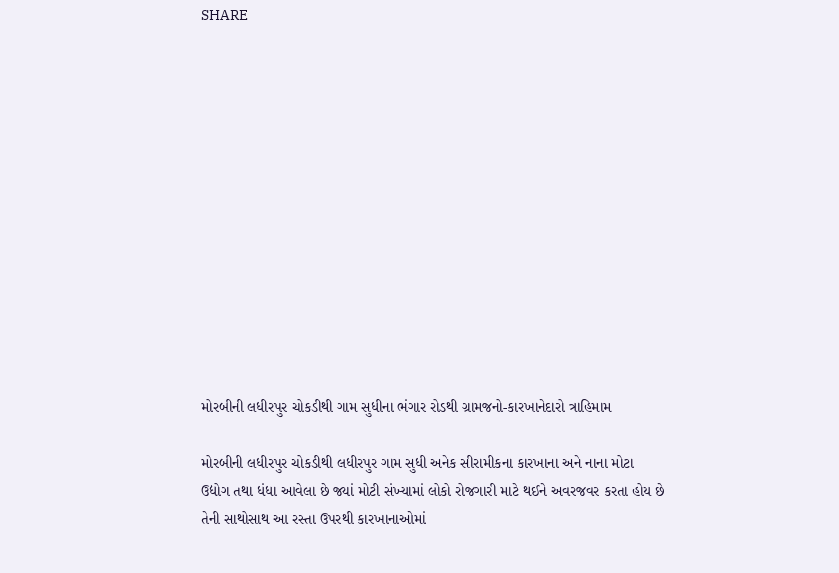SHARE













મોરબીની લધીરપુર ચોકડીથી ગામ સુધીના ભંગાર રોડથી ગ્રામજનો-કારખાનેદારો ત્રાહિમામ

મોરબીની લધીરપુર ચોકડીથી લધીરપુર ગામ સુધી અનેક સીરામીકના કારખાના અને નાના મોટા ઉદ્યોગ તથા ધંધા આવેલા છે જ્યાં મોટી સંખ્યામાં લોકો રોજગારી માટે થઈને અવરજવર કરતા હોય છે તેની સાથોસાથ આ રસ્તા ઉપરથી કારખાનાઓમાં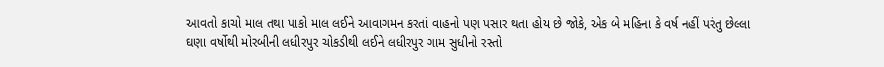આવતો કાચો માલ તથા પાકો માલ લઈને આવાગમન કરતાં વાહનો પણ પસાર થતા હોય છે જોકે, એક બે મહિના કે વર્ષ નહીં પરંતુ છેલ્લા ઘણા વર્ષોથી મોરબીની લધીરપુર ચોકડીથી લઈને લધીરપુર ગામ સુધીનો રસ્તો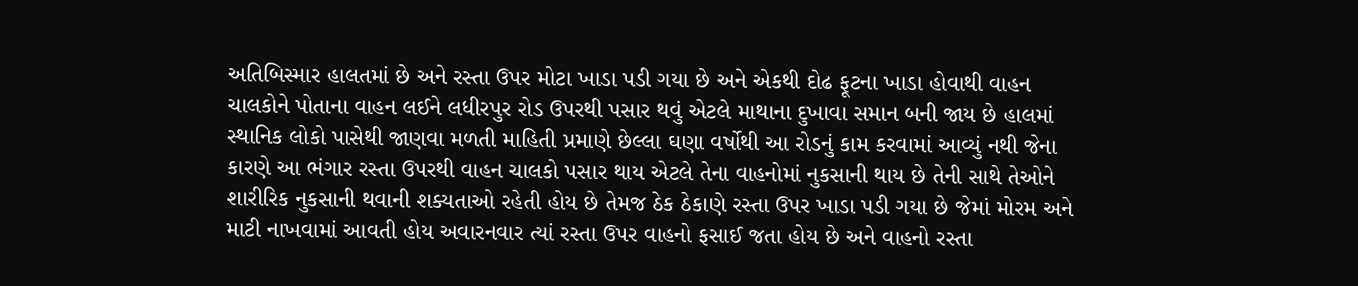અતિબિસ્માર હાલતમાં છે અને રસ્તા ઉપર મોટા ખાડા પડી ગયા છે અને એકથી દોઢ ફૂટના ખાડા હોવાથી વાહન ચાલકોને પોતાના વાહન લઈને લધીરપુર રોડ ઉપરથી પસાર થવું એટલે માથાના દુખાવા સમાન બની જાય છે હાલમાં સ્થાનિક લોકો પાસેથી જાણવા મળતી માહિતી પ્રમાણે છેલ્લા ઘણા વર્ષોથી આ રોડનું કામ કરવામાં આવ્યું નથી જેના કારણે આ ભંગાર રસ્તા ઉપરથી વાહન ચાલકો પસાર થાય એટલે તેના વાહનોમાં નુકસાની થાય છે તેની સાથે તેઓને શારીરિક નુકસાની થવાની શક્યતાઓ રહેતી હોય છે તેમજ ઠેક ઠેકાણે રસ્તા ઉપર ખાડા પડી ગયા છે જેમાં મોરમ અને માટી નાખવામાં આવતી હોય અવારનવાર ત્યાં રસ્તા ઉપર વાહનો ફસાઈ જતા હોય છે અને વાહનો રસ્તા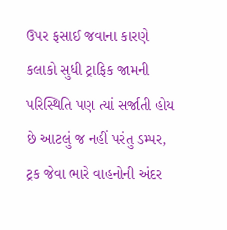ઉપર ફસાઈ જવાના કારણે કલાકો સુધી ટ્રાફિક જામની પરિસ્થિતિ પણ ત્યાં સર્જાતી હોય છે આટલું જ નહીં પરંતુ ડમ્પર, ટ્રક જેવા ભારે વાહનોની અંદર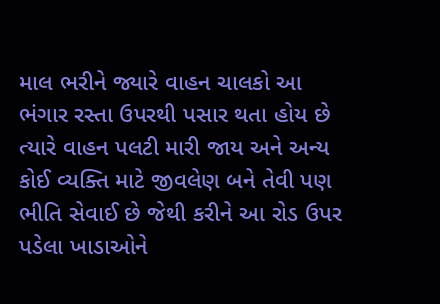માલ ભરીને જ્યારે વાહન ચાલકો આ ભંગાર રસ્તા ઉપરથી પસાર થતા હોય છે ત્યારે વાહન પલટી મારી જાય અને અન્ય કોઈ વ્યક્તિ માટે જીવલેણ બને તેવી પણ ભીતિ સેવાઈ છે જેથી કરીને આ રોડ ઉપર પડેલા ખાડાઓને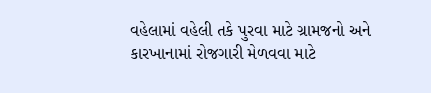વહેલામાં વહેલી તકે પુરવા માટે ગ્રામજનો અને કારખાનામાં રોજગારી મેળવવા માટે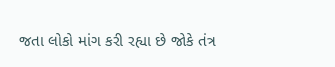જતા લોકો માંગ કરી રહ્યા છે જોકે તંત્ર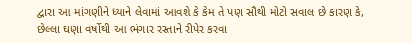દ્વારા આ માંગણીને ધ્યાને લેવામાં આવશે કે કેમ તે પણ સૌથી મોટો સવાલ છે કારણ કે, છેલ્લા ઘણા વર્ષોથી આ ભંગાર રસ્તાને રીપેર કરવા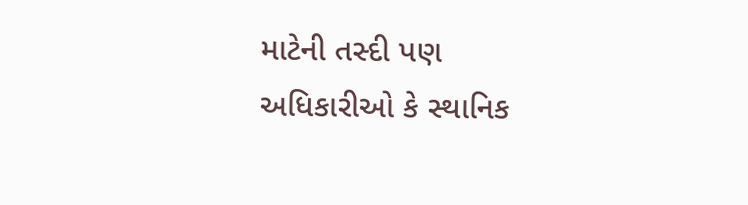માટેની તસ્દી પણ અધિકારીઓ કે સ્થાનિક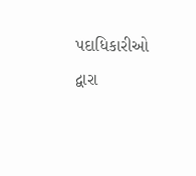પદાધિકારીઓ દ્વારા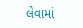લેવામાં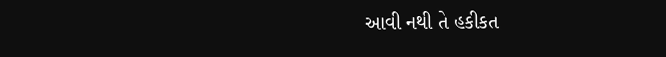આવી નથી તે હકીકત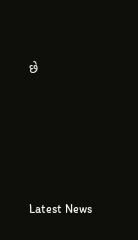છે






Latest News